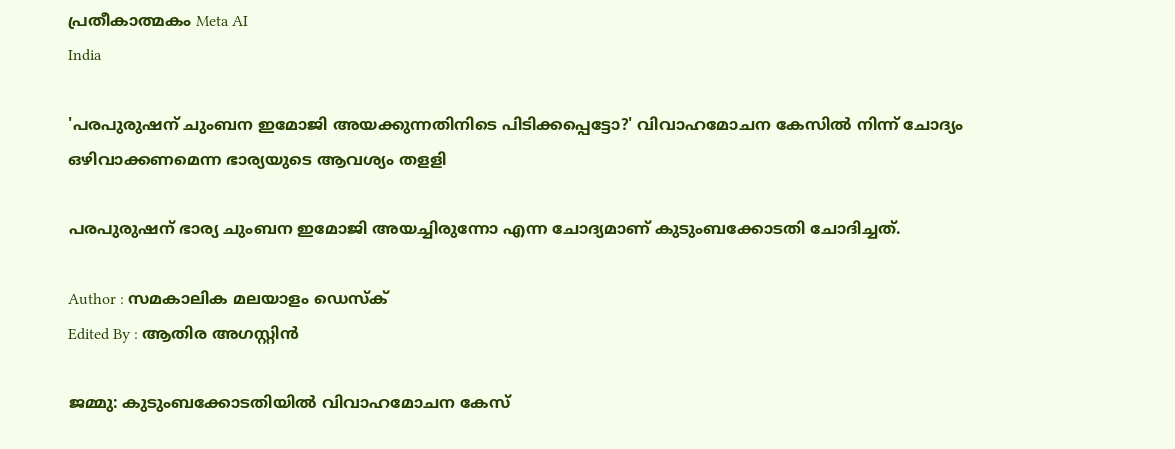പ്രതീകാത്മകം Meta AI
India

'പരപുരുഷന് ചുംബന ഇമോജി അയക്കുന്നതിനിടെ പിടിക്കപ്പെട്ടോ?' വിവാഹമോചന കേസില്‍ നിന്ന് ചോദ്യം ഒഴിവാക്കണമെന്ന ഭാര്യയുടെ ആവശ്യം തളളി

പരപുരുഷന് ഭാര്യ ചുംബന ഇമോജി അയച്ചിരുന്നോ എന്ന ചോദ്യമാണ് കുടുംബക്കോടതി ചോദിച്ചത്.

Author : സമകാലിക മലയാളം ഡെസ്ക്
Edited By : ആതിര അഗസ്റ്റിന്‍

ജമ്മു: കുടുംബക്കോടതിയില്‍ വിവാഹമോചന കേസ്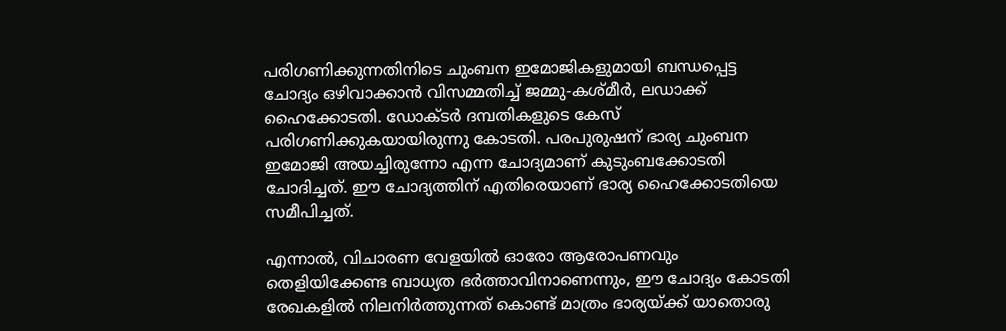പരിഗണിക്കുന്നതിനിടെ ചുംബന ഇമോജികളുമായി ബന്ധപ്പെട്ട ചോദ്യം ഒഴിവാക്കാന്‍ വിസമ്മതിച്ച് ജമ്മു-കശ്മീര്‍, ലഡാക്ക് ഹൈക്കോടതി. ഡോക്ടര്‍ ദമ്പതികളുടെ കേസ് പരിഗണിക്കുകയായിരുന്നു കോടതി. പരപുരുഷന് ഭാര്യ ചുംബന ഇമോജി അയച്ചിരുന്നോ എന്ന ചോദ്യമാണ് കുടുംബക്കോടതി ചോദിച്ചത്. ഈ ചോദ്യത്തിന് എതിരെയാണ് ഭാര്യ ഹൈക്കോടതിയെ സമീപിച്ചത്.

എന്നാല്‍, വിചാരണ വേളയില്‍ ഓരോ ആരോപണവും തെളിയിക്കേണ്ട ബാധ്യത ഭര്‍ത്താവിനാണെന്നും, ഈ ചോദ്യം കോടതി രേഖകളില്‍ നിലനിര്‍ത്തുന്നത് കൊണ്ട് മാത്രം ഭാര്യയ്ക്ക് യാതൊരു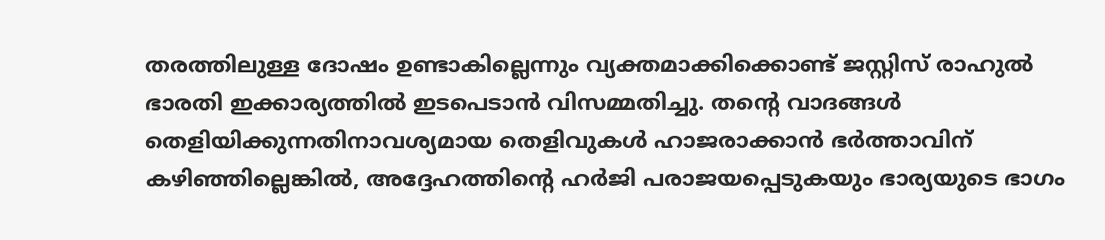തരത്തിലുള്ള ദോഷം ഉണ്ടാകില്ലെന്നും വ്യക്തമാക്കിക്കൊണ്ട് ജസ്റ്റിസ് രാഹുല്‍ ഭാരതി ഇക്കാര്യത്തില്‍ ഇടപെടാന്‍ വിസമ്മതിച്ചു. തന്റെ വാദങ്ങള്‍ തെളിയിക്കുന്നതിനാവശ്യമായ തെളിവുകള്‍ ഹാജരാക്കാന്‍ ഭര്‍ത്താവിന് കഴിഞ്ഞില്ലെങ്കില്‍, അദ്ദേഹത്തിന്റെ ഹര്‍ജി പരാജയപ്പെടുകയും ഭാര്യയുടെ ഭാഗം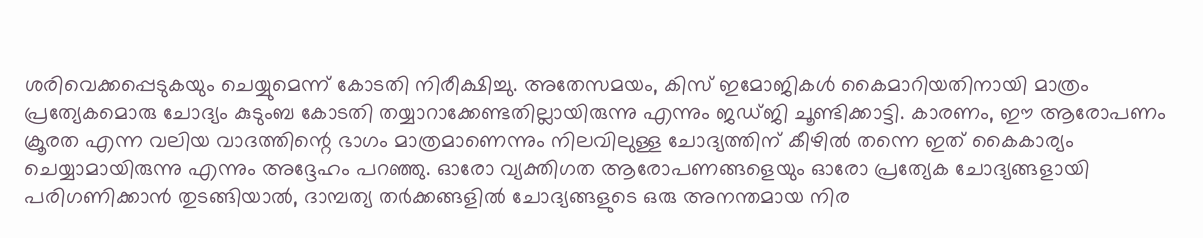ശരിവെക്കപ്പെടുകയും ചെയ്യുമെന്ന് കോടതി നിരീക്ഷിച്ചു. അതേസമയം, കിസ് ഇമോജികള്‍ കൈമാറിയതിനായി മാത്രം പ്രത്യേകമൊരു ചോദ്യം കുടുംബ കോടതി തയ്യാറാക്കേണ്ടതില്ലായിരുന്നു എന്നും ജഡ്ജി ചൂണ്ടിക്കാട്ടി. കാരണം, ഈ ആരോപണം ക്രൂരത എന്ന വലിയ വാദത്തിന്റെ ഭാഗം മാത്രമാണെന്നും നിലവിലുള്ള ചോദ്യത്തിന് കീഴില്‍ തന്നെ ഇത് കൈകാര്യം ചെയ്യാമായിരുന്നു എന്നും അദ്ദേഹം പറഞ്ഞു. ഓരോ വ്യക്തിഗത ആരോപണങ്ങളെയും ഓരോ പ്രത്യേക ചോദ്യങ്ങളായി പരിഗണിക്കാന്‍ തുടങ്ങിയാല്‍, ദാമ്പത്യ തര്‍ക്കങ്ങളില്‍ ചോദ്യങ്ങളുടെ ഒരു അനന്തമായ നിര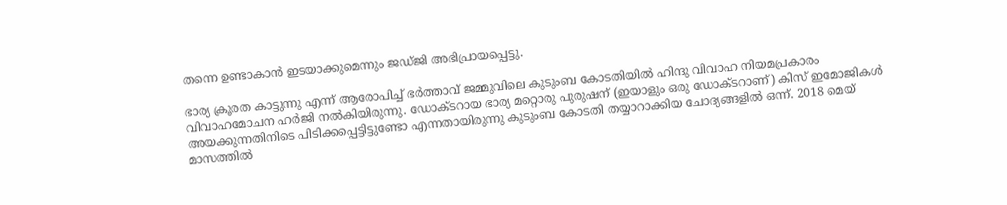തന്നെ ഉണ്ടാകാന്‍ ഇടയാക്കുമെന്നും ജഡ്ജി അഭിപ്രായപ്പെട്ടു.

ഭാര്യ ക്രൂരത കാട്ടുന്നു എന്ന് ആരോപിച്ച് ഭര്‍ത്താവ് ജമ്മുവിലെ കുടുംബ കോടതിയില്‍ ഹിന്ദു വിവാഹ നിയമപ്രകാരം വിവാഹമോചന ഹര്‍ജി നല്‍കിയിരുന്നു. ഡോക്ടറായ ഭാര്യ മറ്റൊരു പുരുഷന് (ഇയാളും ഒരു ഡോക്ടറാണ്) കിസ് ഇമോജികള്‍ അയക്കുന്നതിനിടെ പിടിക്കപ്പെട്ടിട്ടുണ്ടോ എന്നതായിരുന്നു കുടുംബ കോടതി തയ്യാറാക്കിയ ചോദ്യങ്ങളില്‍ ഒന്ന്. 2018 മെയ് മാസത്തില്‍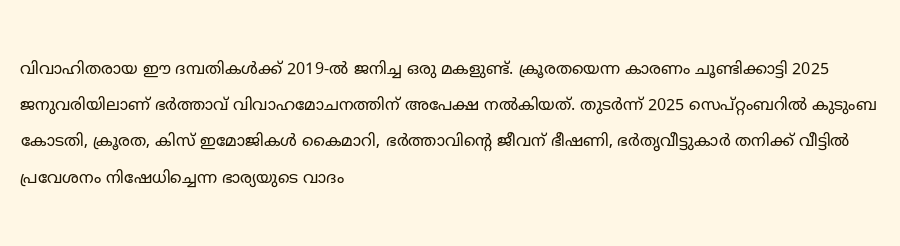വിവാഹിതരായ ഈ ദമ്പതികള്‍ക്ക് 2019-ല്‍ ജനിച്ച ഒരു മകളുണ്ട്. ക്രൂരതയെന്ന കാരണം ചൂണ്ടിക്കാട്ടി 2025 ജനുവരിയിലാണ് ഭര്‍ത്താവ് വിവാഹമോചനത്തിന് അപേക്ഷ നല്‍കിയത്. തുടര്‍ന്ന് 2025 സെപ്റ്റംബറില്‍ കുടുംബ കോടതി, ക്രൂരത, കിസ് ഇമോജികള്‍ കൈമാറി, ഭര്‍ത്താവിന്റെ ജീവന് ഭീഷണി, ഭര്‍തൃവീട്ടുകാര്‍ തനിക്ക് വീട്ടില്‍ പ്രവേശനം നിഷേധിച്ചെന്ന ഭാര്യയുടെ വാദം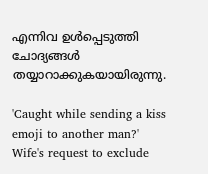എന്നിവ ഉള്‍പ്പെടുത്തി ചോദ്യങ്ങള്‍ തയ്യാറാക്കുകയായിരുന്നു.

'Caught while sending a kiss emoji to another man?' Wife's request to exclude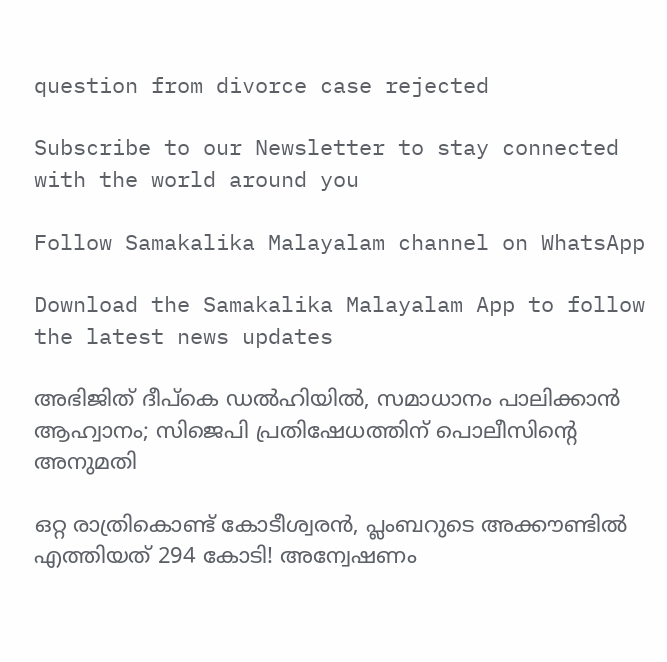question from divorce case rejected

Subscribe to our Newsletter to stay connected with the world around you

Follow Samakalika Malayalam channel on WhatsApp

Download the Samakalika Malayalam App to follow the latest news updates

അഭിജിത് ദീപ്‌കെ ഡല്‍ഹിയില്‍, സമാധാനം പാലിക്കാന്‍ ആഹ്വാനം; സിജെപി പ്രതിഷേധത്തിന് പൊലീസിന്റെ അനുമതി

ഒറ്റ രാത്രികൊണ്ട് കോടീശ്വരന്‍, പ്ലംബറുടെ അക്കൗണ്ടില്‍ എത്തിയത് 294 കോടി! അന്വേഷണം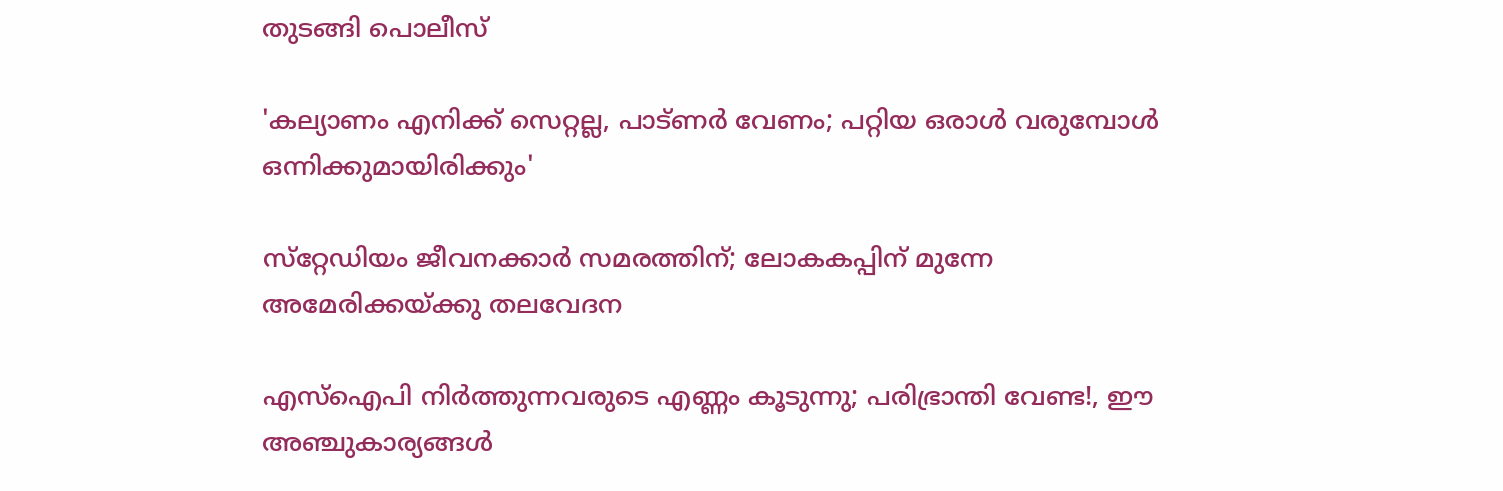തുടങ്ങി പൊലീസ്

'കല്യാണം എനിക്ക് സെറ്റല്ല, പാട്ണർ വേണം; പറ്റിയ ഒരാൾ വരുമ്പോൾ ഒന്നിക്കുമായിരിക്കും'

സ്‌റ്റേഡിയം ജീവനക്കാര്‍ സമരത്തിന്; ലോകകപ്പിന് മുന്നേ അമേരിക്കയ്ക്കു തലവേദന

എസ്‌ഐപി നിര്‍ത്തുന്നവരുടെ എണ്ണം കൂടുന്നു; പരിഭ്രാന്തി വേണ്ട!, ഈ അഞ്ചുകാര്യങ്ങള്‍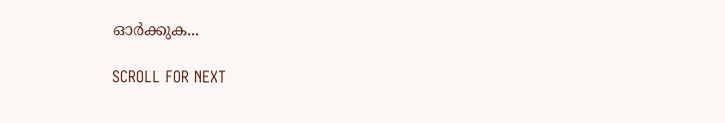ഓര്‍ക്കുക...

SCROLL FOR NEXT